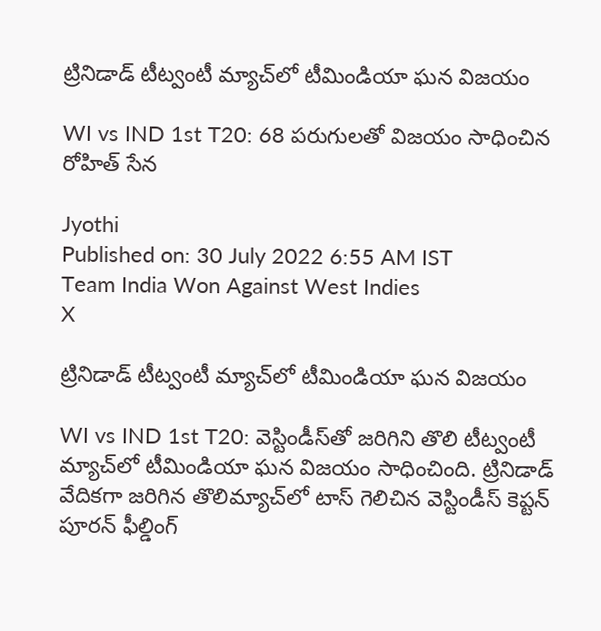ట్రినిడాడ్ టీట్వంటీ మ్యాచ్‌లో టీమిండియా ఘన విజయం

WI vs IND 1st T20: 68 పరుగులతో విజయం సాధించిన రోహిత్ సేన

Jyothi
Published on: 30 July 2022 6:55 AM IST
Team India Won Against West Indies
X

ట్రినిడాడ్ టీట్వంటీ మ్యాచ్‌లో టీమిండియా ఘన విజయం

WI vs IND 1st T20: వెస్టిండీస్‌తో జరిగిని తొలి టీట్వంటీ మ్యాచ్‌లో టీమిండియా ఘన విజయం సాధించింది. ట్రినిడాడ్ వేదికగా జరిగిన తొలిమ్యాచ్‌లో టాస్‌ గెలిచిన వెస్టిండీస్ కెప్టన్ పూరన్‌ ఫీల్డింగ్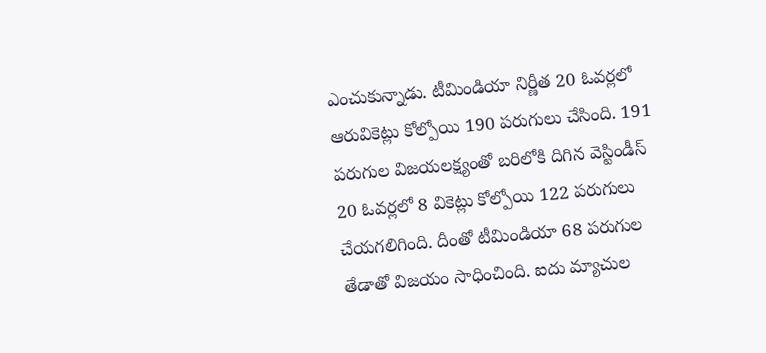ఎంచుకున్నాడు. టీమిండియా నిర్ణీత 20 ఓవర్లలో ఆరువికెట్లు కోల్పోయి 190 పరుగులు చేసింది. 191 పరుగుల విజయలక్ష్యంతో బరిలోకి దిగిన వెస్టిండీస్ 20 ఓవర్లలో 8 వికెట్లు కోల్పోయి 122 పరుగులు చేయగలిగింది. దీంతో టీమిండియా 68 పరుగుల తేడాతో విజయం సాధించింది. ఐదు మ్యాచుల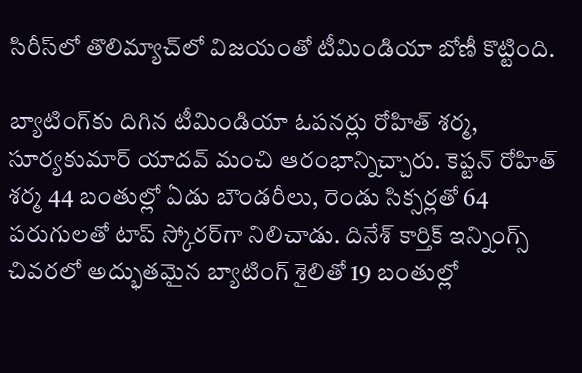సిరీస్‌లో తొలిమ్యాచ్‌లో విజయంతో టీమిండియా బోణీ కొట్టింది.

బ్యాటింగ్‌కు దిగిన టీమిండియా ఓపనర్లు రోహిత్ శర్మ, సూర్యకుమార్ యాదవ్ మంచి ఆరంభాన్నిచ్చారు. కెప్టన్ రోహిత్ శర్మ 44 బంతుల్లో ఏడు బౌండరీలు, రెండు సిక్సర్లతో 64 పరుగులతో టాప్ స్కోరర్‌గా నిలిచాడు. దినేశ్ కార్తిక్ ఇన్నింగ్స్ చివరలో అద్భుతమైన బ్యాటింగ్ శైలితో 19 బంతుల్లో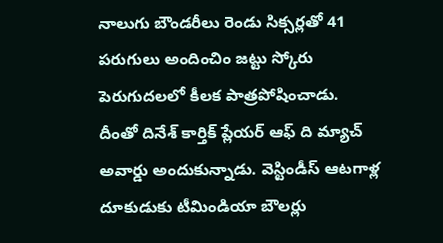నాలుగు బౌండరీలు రెండు సిక్సర్లతో 41 పరుగులు అందించిం జట్టు స్కోరు పెరుగుదలలో కీలక పాత్రపోషించాడు. దీంతో దినేశ్ కార్తిక్ ప్లేయర్ ఆఫ్ ది మ్యాచ్ అవార్డు అందుకున్నాడు. వెస్టిండీస్ ఆటగాళ్ల దూకుడుకు టీమిండియా బౌలర్లు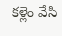కళ్లెం వేసి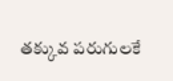తక్కువ పరుగులకే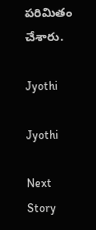పరిమితం చేశారు.

Jyothi

Jyothi

Next Story